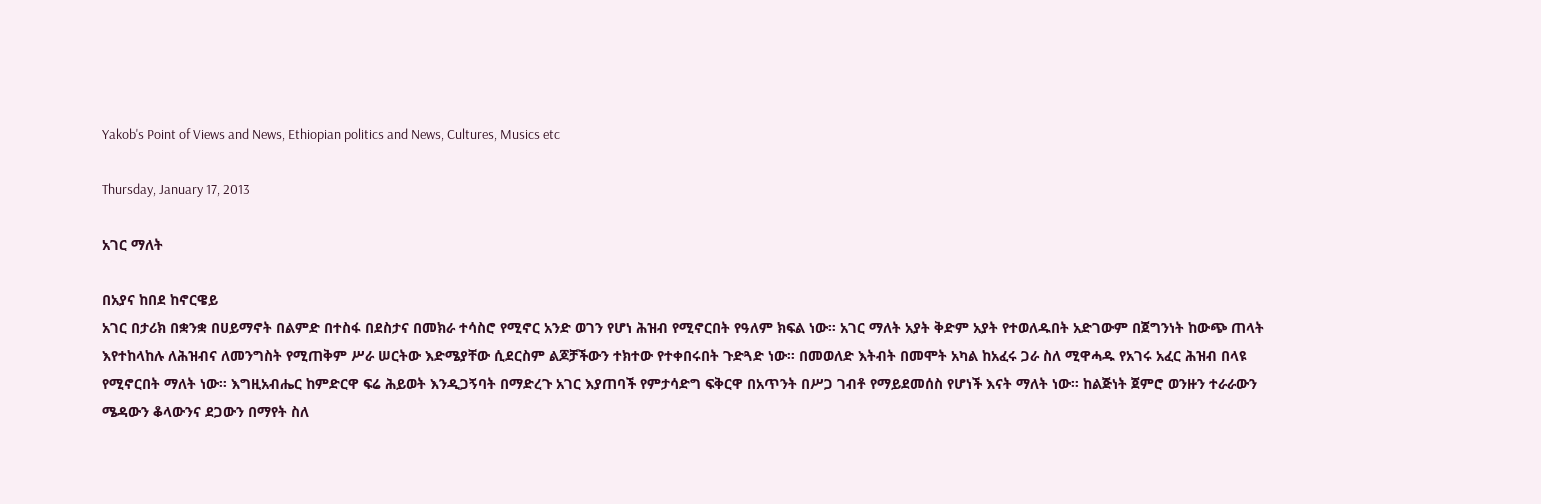Yakob's Point of Views and News, Ethiopian politics and News, Cultures, Musics etc

Thursday, January 17, 2013

አገር ማለት

በአያና ከበደ ከኖርዌይ
አገር በታሪክ በቋንቋ በሀይማኖት በልምድ በተስፋ በደስታና በመክራ ተሳስሮ የሚኖር አንድ ወገን የሆነ ሕዝብ የሚኖርበት የዓለም ክፍል ነው። አገር ማለት አያት ቅድም አያት የተወለዱበት አድገውም በጀግንነት ከውጭ ጠላት እየተከላከሉ ለሕዝብና ለመንግስት የሚጠቅም ሥራ ሠርትው እድሜያቸው ሲደርስም ልጆቻችውን ተክተው የተቀበሩበት ጉድጓድ ነው። በመወለድ እትብት በመሞት አካል ከአፈሩ ጋራ ስለ ሚዋሓዱ የአገሩ አፈር ሕዝብ በላዩ የሚኖርበት ማለት ነው። እግዚአብሔር ከምድርዋ ፍሬ ሕይወት እንዲጋኝባት በማድረጉ አገር እያጠባች የምታሳድግ ፍቅርዋ በአጥንት በሥጋ ገብቶ የማይደመሰስ የሆነች እናት ማለት ነው። ከልጅነት ጀምሮ ወንዙን ተራራውን ሜዳውን ቆላውንና ደጋውን በማየት ስለ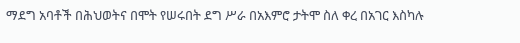ማደግ አባቶች በሕህወትና በሞት የሠሩበት ደግ ሥራ በአእምሮ ታትሞ ስለ ቀረ በአገር እስካሉ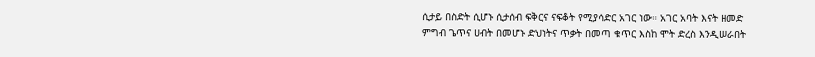ሲታይ በስድት ሲሆኑ ሲታሰብ ፍቅርና ናፍቆት የሚያሳድር አገር ነው። አገር አባት እናት ዘመድ ምግብ ጌጥና ሀብት በመሆኑ ድህነትና ጥቃት በመጣ ቁጥር እስከ ሞት ድረስ እንዲሠራበት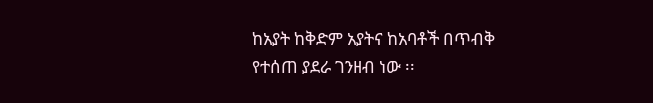ከአያት ከቅድም አያትና ከአባቶች በጥብቅ የተሰጠ ያደራ ገንዘብ ነው ፡፡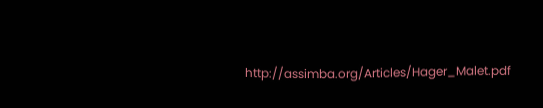http://assimba.org/Articles/Hager_Malet.pdf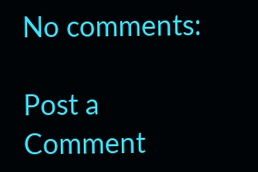No comments:

Post a Comment